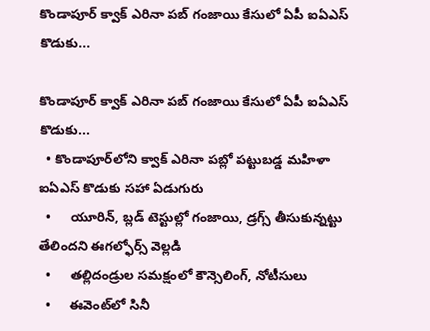కొండాపూర్ క్వాక్‌‌‌‌ ఎరినా పబ్ గంజాయి కేసులో ఏపీ ఐఏఎస్ కొడుకు...

కొండాపూర్ క్వాక్‌‌‌‌ ఎరినా పబ్ గంజాయి కేసులో ఏపీ ఐఏఎస్ కొడుకు...
  • కొండాపూర్‌‌‌‌‌‌‌‌లోని క్వాక్‌‌‌‌ ఎరినా పబ్లో పట్టుబడ్డ మహిళా ఐఏఎస్‌‌‌‌ కొడుకు సహా ఏడుగురు
  •     యూరిన్, బ్లడ్‌‌‌‌ టెస్టుల్లో గంజాయి, డ్రగ్స్‌‌‌‌ తీసుకున్నట్టు తేలిందని ఈగల్ఫోర్స్ వెల్లడి
  •     తల్లిదండ్రుల సమక్షంలో కౌన్సెలింగ్‌‌‌‌, నోటీసులు
  •     ఈవెంట్‌‌‌‌లో సినీ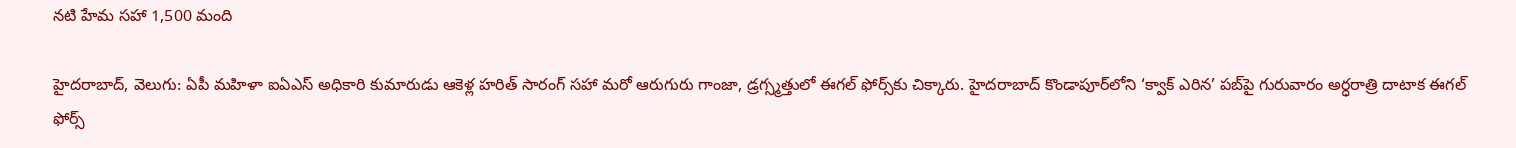నటి హేమ సహా 1,500 మంది

హైదరాబాద్‌‌‌‌, వెలుగు: ఏపీ మహిళా ఐఏఎస్ అధికారి కుమారుడు ఆకెళ్ల హరిత్ సారంగ్‌‌‌‌ సహా మరో ఆరుగురు గాంజా, డ్రగ్స్మత్తులో ఈగల్‌‌‌‌ ఫోర్స్‌‌‌‌కు చిక్కారు. హైదరాబాద్‌‌‌‌ కొండాపూర్‌‌‌‌‌‌‌‌లోని ‘క్వాక్ ఎరిన’ పబ్‌‌‌‌పై గురువారం అర్ధరాత్రి దాటాక ఈగల్‌‌‌‌ ఫోర్స్‌‌‌‌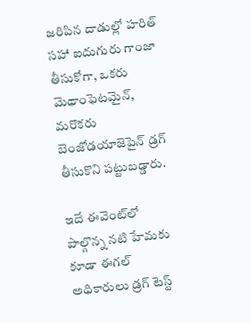జరిపిన దాడుల్లో హరిత్‌‌‌‌ సహా ఐదుగురు గాంజా తీసుకోగా, ఒకరు మెథాంఫెటమైన్, మరొకరు బెంజోడయాజెపైన్ డ్రగ్‌‌‌‌ తీసుకొని పట్టుబడ్డారు.

ఇదే ఈవెంట్‌‌‌‌లో పాల్గొన్న నటి హేమకు కూడా ఈగల్‌‌‌‌ అధికారులు డ్రగ్‌‌‌‌ టెస్ట్‌‌‌‌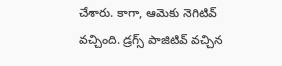చేశారు. కాగా, ఆమెకు నెగిటివ్  వచ్చింది. డ్రగ్స్ పాజిటివ్ వచ్చిన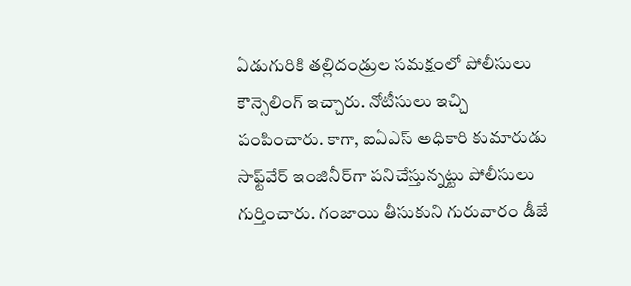ఏడుగురికి తల్లిదండ్రుల సమక్షంలో పోలీసులు కౌన్సెలింగ్ ఇచ్చారు. నోటీసులు ఇచ్చి పంపించారు. కాగా, ఐఏఎస్‌‌‌‌ అధికారి కుమారుడు సాఫ్ట్‌‌‌‌వేర్ ఇంజినీర్‌‌‌‌‌‌‌‌గా పనిచేస్తున్నట్టు పోలీసులు గుర్తించారు. గంజాయి తీసుకుని గురువారం డీజే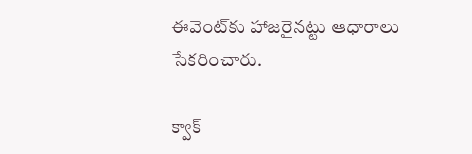ఈవెంట్‌‌‌‌కు హాజరైనట్టు ఆధారాలు సేకరించారు.

క్వాక్‌‌‌‌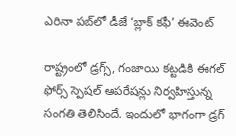ఎరినా పబ్‌‌‌‌లో డీజే ‘బ్లాక్‌‌‌‌ కఫీ’ ఈవెంట్‌‌‌‌

రాష్ట్రంలో డ్రగ్స్, గంజాయి కట్టడికి ఈగల్‌‌‌‌ ఫోర్స్‌‌‌‌ స్పెషల్ ఆపరేషన్లు నిర్వహిస్తున్న సంగతి తెలిసిందే. ఇందులో భాగంగా డ్రగ్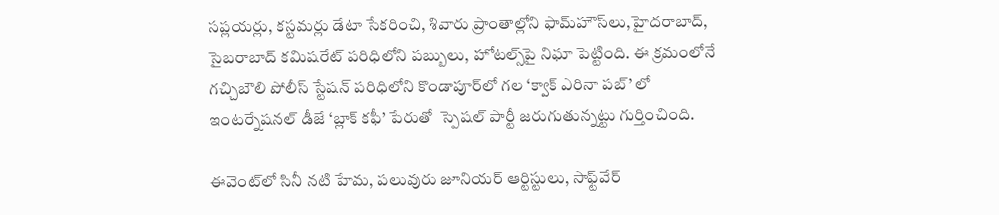సప్లయర్లు, కస్టమర్లు డేటా సేకరించి, శివారు ప్రాంతాల్లోని ఫామ్‌‌‌‌హౌస్‌‌‌‌లు,హైదరాబాద్‌‌‌‌, సైబరాబాద్ కమిషరేట్‌‌‌‌ పరిధిలోని పబ్బులు, హోటల్స్‌‌‌‌పై నిఘా పెట్టింది. ఈ క్రమంలోనే గచ్చిబౌలి పోలీస్‌‌‌‌ స్టేషన్ పరిధిలోని కొండాపూర్‌‌‌‌‌‌‌‌లో గల ‘క్వాక్‌‌‌‌ ఎరినా పబ్‌‌‌‌’ లో ఇంటర్నేషనల్‌‌‌‌ డీజే ‘బ్లాక్‌‌‌‌ కఫీ’ పేరుతో  స్పెషల్ పార్టీ జరుగుతున్నట్టు గుర్తించింది.

ఈవెంట్‌‌‌‌లో సినీ నటి హేమ, పలువురు జూనియర్ ఆర్టిస్టులు, సాఫ్ట్‌‌‌‌వేర్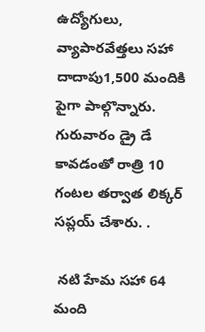ఉద్యోగులు, వ్యాపారవేత్తలు సహా దాదాపు1,500 మందికి పైగా పాల్గొన్నారు. గురువారం డ్రై డే కావడంతో రాత్రి 10 గంటల తర్వాత లిక్కర్ సప్లయ్ చేశారు. .

 నటి హేమ సహా 64 మంది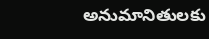అనుమానితులకు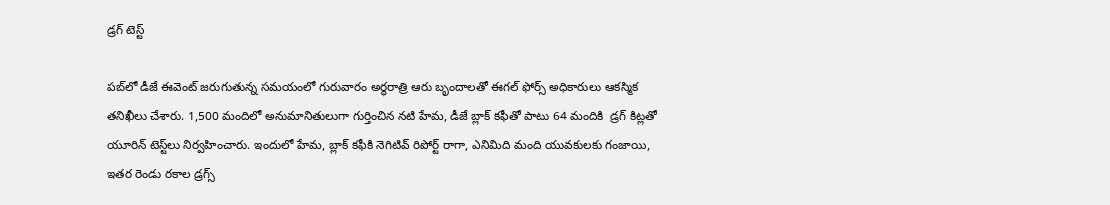డ్రగ్ టెస్ట్‌‌‌‌

పబ్‌‌‌‌లో డీజే ఈవెంట్‌‌‌‌ జరుగుతున్న సమయంలో గురువారం అర్ధరాత్రి ఆరు బృందాలతో ఈగల్ ఫోర్స్ అధికారులు ఆకస్మిక తనిఖీలు చేశారు. 1,500 మందిలో అనుమానితులుగా గుర్తించిన నటి హేమ, డీజే బ్లాక్‌‌‌‌ కఫీతో పాటు 64 మందికి  డ్రగ్‌‌‌‌ కిట్లతో యూరిన్ టెస్ట్‌‌‌‌లు నిర్వహించారు. ఇందులో హేమ, బ్లాక్ కఫీకి నెగిటివ్ రిపోర్ట్‌‌‌‌ రాగా, ఎనిమిది మంది యువకులకు గంజాయి, ఇతర రెండు రకాల డ్రగ్స్‌‌‌‌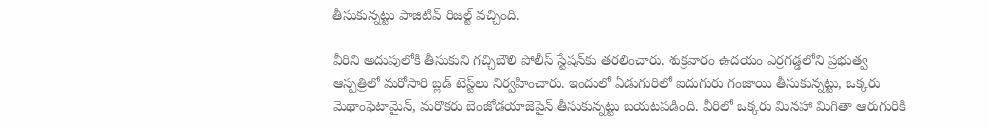తీసుకున్నట్టు పాజిటివ్ రిజల్ట్‌‌‌‌ వచ్చింది.

వీరిని అదుపులోకి తీసుకుని గచ్చిబౌలి పోలీస్ స్టేషన్‌‌‌‌కు తరలించారు. శుక్రవారం ఉదయం ఎర్రగడ్డలోని ప్రభుత్వ ఆస్పత్రిలో మరోసారి బ్లడ్ టెస్ట్‌‌‌‌లు నిర్వహించారు. ఇందులో ఏడుగురిలో ఐదుగురు గంజాయి తీసుకున్నట్టు, ఒక్కరు మెథాంఫెటామైన్‌‌‌‌, మరొకరు బెంజోడయాజెపైన్ తీసుకున్నట్టు బయటపడింది. వీరిలో ఒక్కరు మినహా మిగితా ఆరుగురికి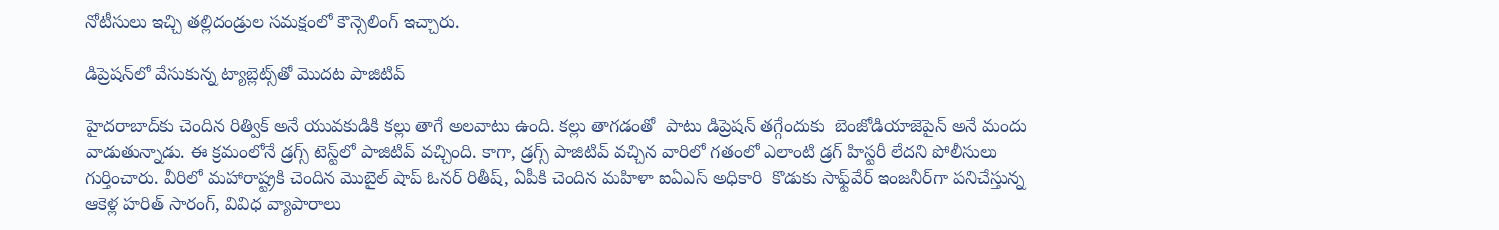నోటీసులు ఇచ్చి తల్లిదండ్రుల సమక్షంలో కౌన్సెలింగ్‌‌‌‌ ఇచ్చారు.

డిప్రెషన్‌‌‌‌లో వేసుకున్న ట్యాబ్లెట్స్‌‌‌‌తో మొదట పాజిటివ్‌‌‌‌

హైదరాబాద్‌‌‌‌కు చెందిన రిత్విక్ అనే యువకుడికి కల్లు తాగే అలవాటు ఉంది. కల్లు తాగడంతో  పాటు డిప్రెషన్‌‌‌‌ తగ్గేందుకు  బెంజోడియాజెపైన్ అనే మందు వాడుతున్నాడు. ఈ క్రమంలోనే డ్రగ్స్‌‌‌‌ టెస్ట్‌‌‌‌లో పాజిటివ్ వచ్చింది. కాగా, డ్రగ్స్ పాజిటివ్ వచ్చిన వారిలో గతంలో ఎలాంటి డ్రగ్‌‌‌‌ హిస్టరీ లేదని పోలీసులు గుర్తించారు. వీరిలో మహారాష్ట్రకి చెందిన మొబైల్ షాప్ ఓనర్ రితీష్, ఏపీకి చెందిన మహిళా ఐఏఎస్‌‌‌‌ అధికారి  కొడుకు సాఫ్ట్‌‌‌‌వేర్ ఇంజనీర్‌‌‌‌‌‌‌‌గా పనిచేస్తున్న ఆకెళ్ల హరిత్ సారంగ్, వివిధ వ్యాపారాలు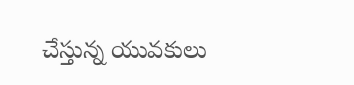చేస్తున్న యువకులు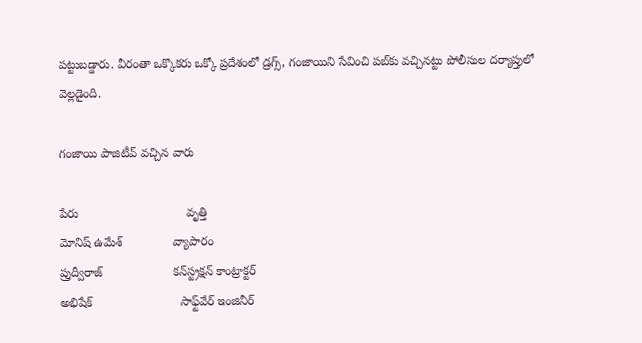పట్టుబడ్డారు. వీరంతా ఒక్కొకరు ఒక్కో ప్రదేశంలో డ్రగ్స్, గంజాయిని సేవించి పబ్‌‌‌‌కు వచ్చినట్టు పోలీసుల దర్యాప్తులో వెల్లడైంది.

గంజాయి పాజిటీవ్ వచ్చిన వారు

పేరు                                వృత్తి
మోనిష్ ఉమేశ్               వ్యాపారం
ప్రుద్వీరాజ్                     కన్‌‌‌‌స్ట్రక్షన్‌‌‌‌ కాంట్రాక్టర్
అభిషేక్                          సాఫ్ట్‌‌‌‌వేర్ ఇంజినీర్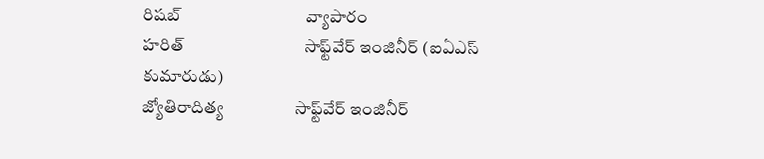రిషబ్                              వ్యాపారం
హరిత్                             సాఫ్ట్‌‌‌‌వేర్ ఇంజినీర్ (ఐఏఎస్‌‌‌‌ కుమారుడు)
జ్యోతిరాదిత్య                 సాఫ్ట్‌‌‌‌వేర్ ఇంజినీర్‌‌‌‌‌‌‌‌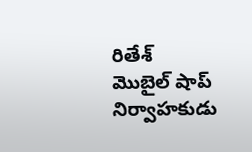రితేశ్                              మొబైల్ షాప్   నిర్వాహకుడు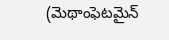(మెథాంఫెటమైన్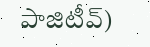పాజిటీవ్‌‌‌‌)